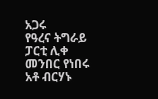አጋሩ
የዓረና ትግራይ ፓርቲ ሊቀ መንበር የነበሩ አቶ ብርሃኑ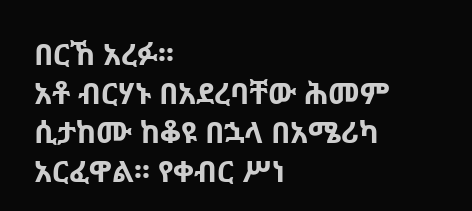በርኸ አረፉ፡፡
አቶ ብርሃኑ በአደረባቸው ሕመም ሲታከሙ ከቆዩ በኋላ በአሜሪካ አርፈዋል፡፡ የቀብር ሥነ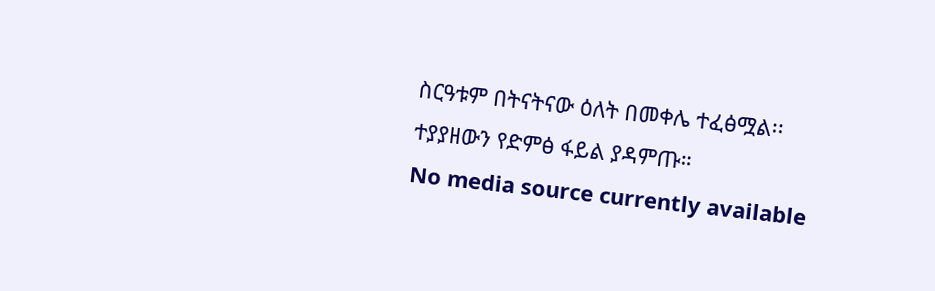ስርዓቱም በትናትናው ዕለት በመቀሌ ተፈፅሟል፡፡
ተያያዘውን የድምፅ ፋይል ያዳምጡ።
No media source currently available